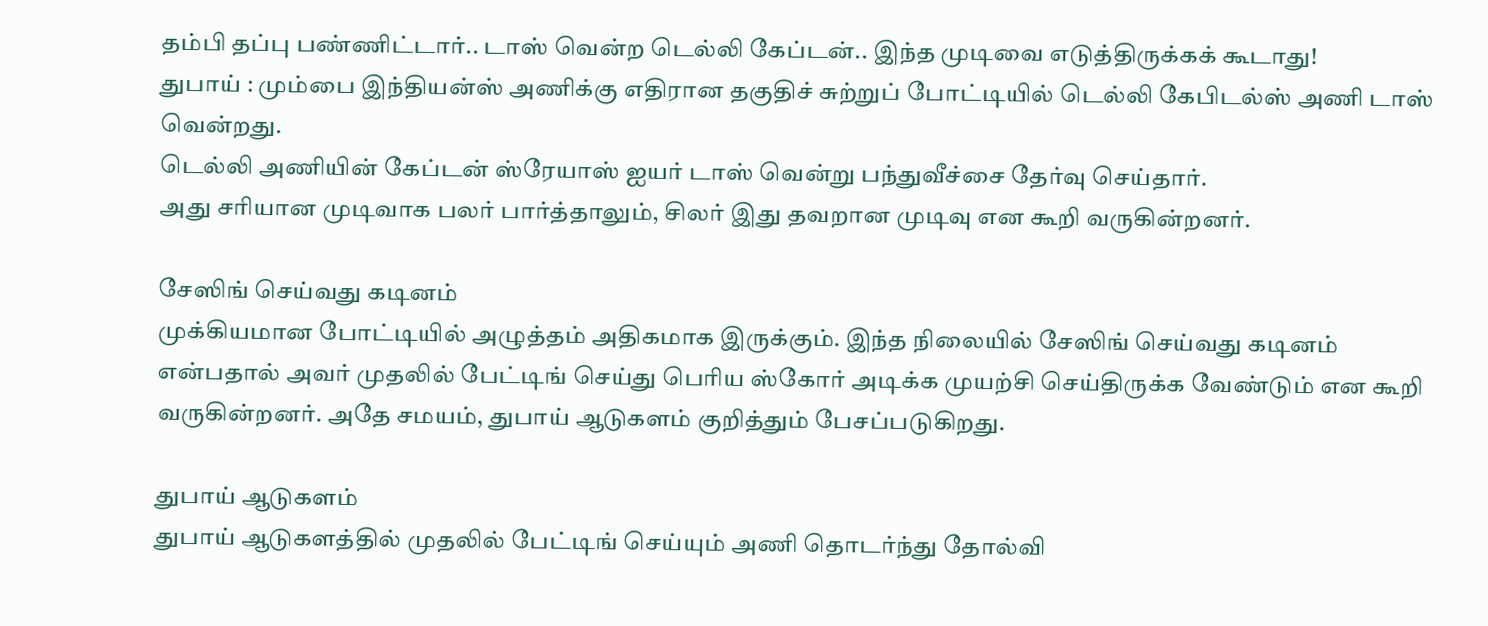தம்பி தப்பு பண்ணிட்டார்.. டாஸ் வென்ற டெல்லி கேப்டன்.. இந்த முடிவை எடுத்திருக்கக் கூடாது!
துபாய் : மும்பை இந்தியன்ஸ் அணிக்கு எதிரான தகுதிச் சுற்றுப் போட்டியில் டெல்லி கேபிடல்ஸ் அணி டாஸ் வென்றது.
டெல்லி அணியின் கேப்டன் ஸ்ரேயாஸ் ஐயர் டாஸ் வென்று பந்துவீச்சை தேர்வு செய்தார்.
அது சரியான முடிவாக பலர் பார்த்தாலும், சிலர் இது தவறான முடிவு என கூறி வருகின்றனர்.

சேஸிங் செய்வது கடினம்
முக்கியமான போட்டியில் அழுத்தம் அதிகமாக இருக்கும். இந்த நிலையில் சேஸிங் செய்வது கடினம் என்பதால் அவர் முதலில் பேட்டிங் செய்து பெரிய ஸ்கோர் அடிக்க முயற்சி செய்திருக்க வேண்டும் என கூறி வருகின்றனர். அதே சமயம், துபாய் ஆடுகளம் குறித்தும் பேசப்படுகிறது.

துபாய் ஆடுகளம்
துபாய் ஆடுகளத்தில் முதலில் பேட்டிங் செய்யும் அணி தொடர்ந்து தோல்வி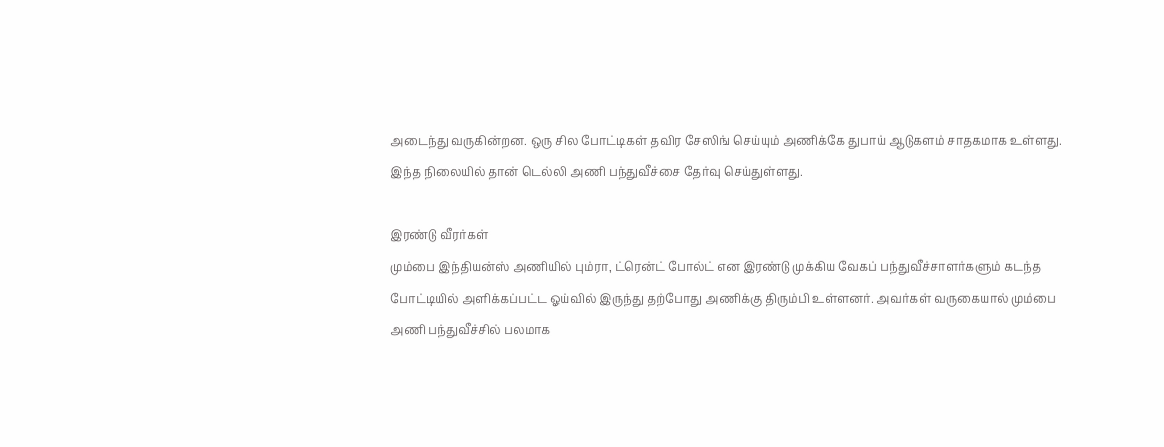அடைந்து வருகின்றன. ஒரு சில போட்டிகள் தவிர சேஸிங் செய்யும் அணிக்கே துபாய் ஆடுகளம் சாதகமாக உள்ளது. இந்த நிலையில் தான் டெல்லி அணி பந்துவீச்சை தேர்வு செய்துள்ளது.

இரண்டு வீரர்கள்
மும்பை இந்தியன்ஸ் அணியில் பும்ரா, ட்ரென்ட் போல்ட் என இரண்டு முக்கிய வேகப் பந்துவீச்சாளர்களும் கடந்த போட்டியில் அளிக்கப்பட்ட ஓய்வில் இருந்து தற்போது அணிக்கு திரும்பி உள்ளனர். அவர்கள் வருகையால் மும்பை அணி பந்துவீச்சில் பலமாக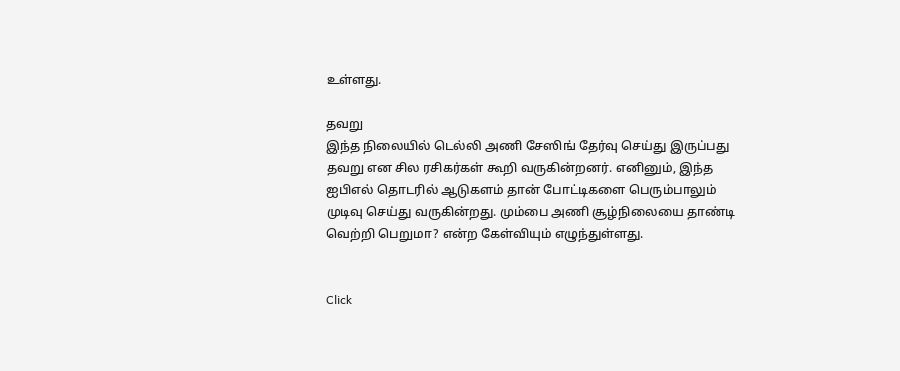உள்ளது.

தவறு
இந்த நிலையில் டெல்லி அணி சேஸிங் தேர்வு செய்து இருப்பது தவறு என சில ரசிகர்கள் கூறி வருகின்றனர். எனினும், இந்த ஐபிஎல் தொடரில் ஆடுகளம் தான் போட்டிகளை பெரும்பாலும் முடிவு செய்து வருகின்றது. மும்பை அணி சூழ்நிலையை தாண்டி வெற்றி பெறுமா? என்ற கேள்வியும் எழுந்துள்ளது.


Click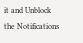it and Unblock the Notifications